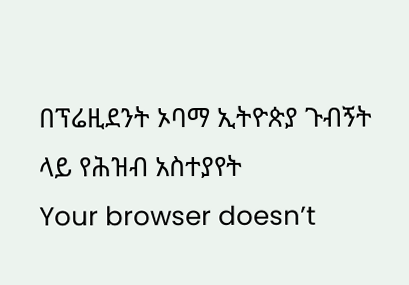በፕሬዚደንት ኦባማ ኢትዮጵያ ጉብኝት ላይ የሕዝብ አስተያየት
Your browser doesn’t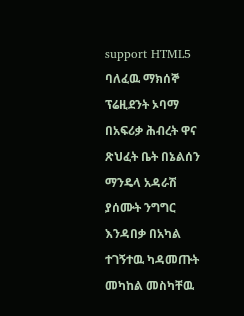support HTML5
ባለፈዉ ማክሰኞ ፕሬዚደንት ኦባማ በአፍሪቃ ሕብረት ዋና ጽህፈት ቤት በኔልሰን ማንዴላ አዳራሽ ያሰሙት ንግግር እንዳበቃ በአካል ተገኝተዉ ካዳመጡት መካከል መስካቸዉ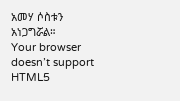አመሃ ሶስቱን አነጋግሯል።
Your browser doesn’t support HTML5